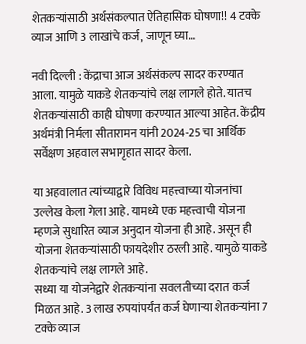शेतकऱ्यांसाठी अर्थसंकल्पात ऐतिहासिक घोषणा!! 4 टक्के व्याज आणि 3 लाखांचे कर्ज, जाणून घ्या…

नवी दिल्ली : केंद्राचा आज अर्थसंकल्प सादर करण्यात आला. यामुळे याकडे शेतकऱ्यांचे लक्ष लागले होते. यातच शेतकऱ्यांसाठी काही घोषणा करण्यात आल्या आहेत. केंद्रीय अर्थमंत्री निर्मला सीतारामन यांनी 2024-25 चा आर्थिक सर्वेक्षण अहवाल सभागृहात सादर केला.

या अहवालात त्यांच्याद्वारे विविध महत्त्वाच्या योजनांचा उल्लेख केला गेला आहे. यामध्ये एक महत्त्वाची योजना म्हणजे सुधारित व्याज अनुदान योजना ही आहे. असून ही योजना शेतकऱ्यांसाठी फायदेशीर ठरली आहे. यामुळे याकडे शेतकऱ्यांचे लक्ष लागले आहे.
सध्या या योजनेद्वारे शेतकऱ्यांना सवलतीच्या दरात कर्ज मिळत आहे. 3 लाख रुपयांपर्यंत कर्ज घेणाऱ्या शेतकऱ्यांना 7 टक्के व्याज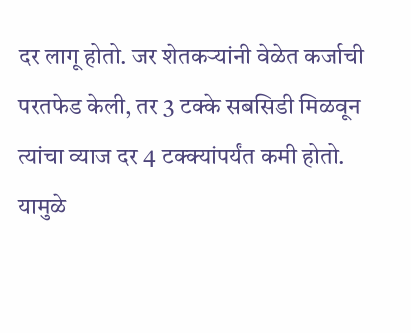दर लागू होतो. जर शेतकऱ्यांनी वेळेत कर्जाची परतफेड केली, तर 3 टक्के सबसिडी मिळवून त्यांचा व्याज दर 4 टक्क्यांपर्यंत कमी होतो. यामुळे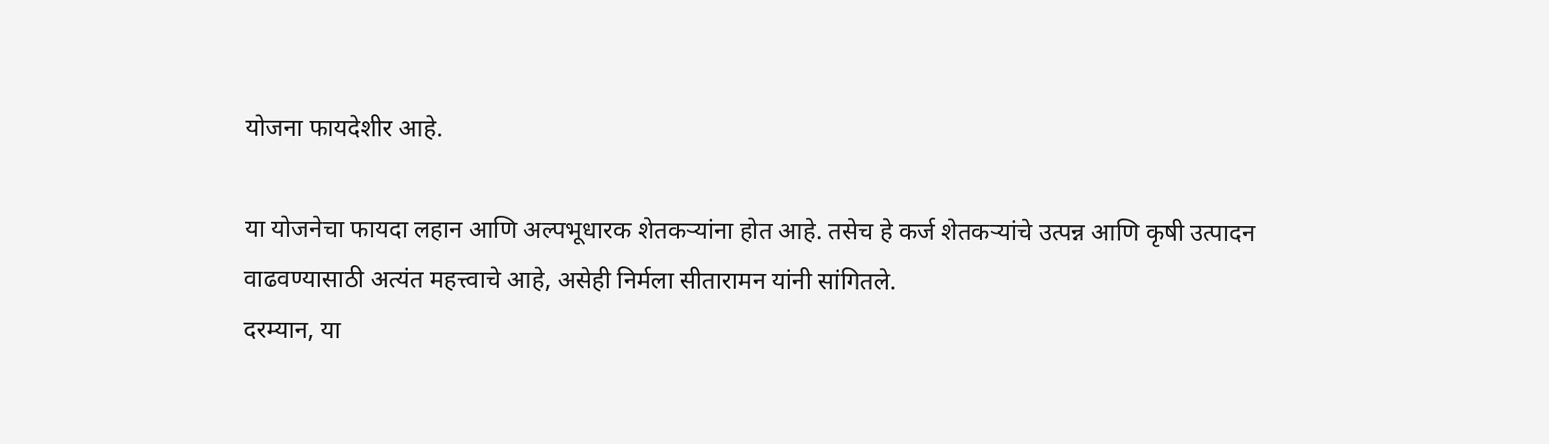योजना फायदेशीर आहे.

या योजनेचा फायदा लहान आणि अल्पभूधारक शेतकऱ्यांना होत आहे. तसेच हे कर्ज शेतकऱ्यांचे उत्पन्न आणि कृषी उत्पादन वाढवण्यासाठी अत्यंत महत्त्वाचे आहे, असेही निर्मला सीतारामन यांनी सांगितले.
दरम्यान, या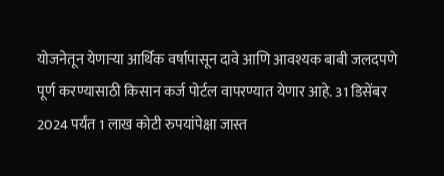योजनेतून येणाऱ्या आर्थिक वर्षापासून दावे आणि आवश्यक बाबी जलदपणे पूर्ण करण्यासाठी किसान कर्ज पोर्टल वापरण्यात येणार आहे. 31 डिसेंबर 2024 पर्यंत 1 लाख कोटी रुपयांपेक्षा जास्त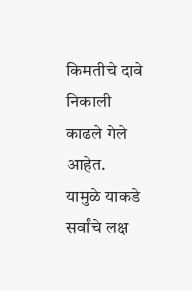किमतीचे दावे निकाली काढले गेले आहेत. यामुळे याकडे सर्वांचे लक्ष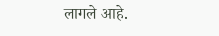लागले आहे.